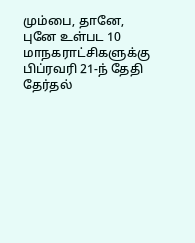மும்பை, தானே, புனே உள்பட 10 மாநகராட்சிகளுக்கு பிப்ரவரி 21-ந் தேதி தேர்தல்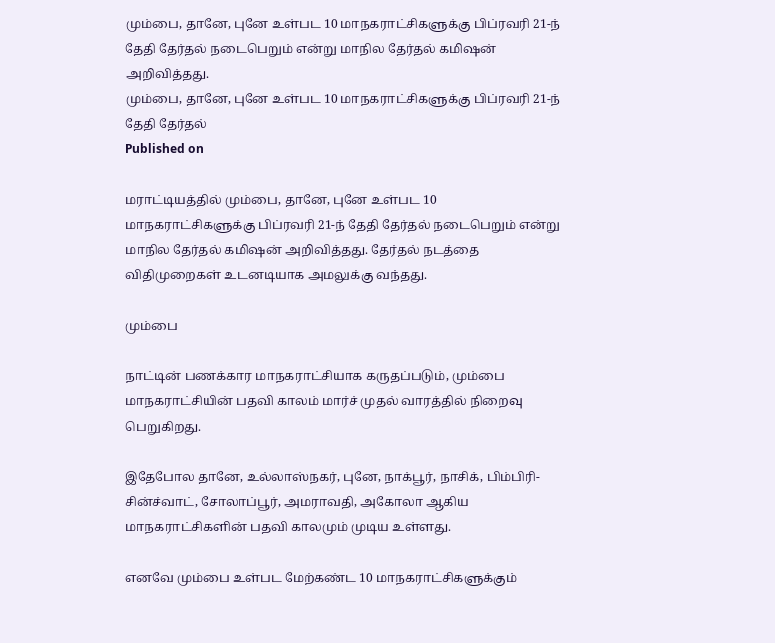மும்பை, தானே, புனே உள்பட 10 மாநகராட்சிகளுக்கு பிப்ரவரி 21-ந் தேதி தேர்தல் நடைபெறும் என்று மாநில தேர்தல் கமிஷன் அறிவித்தது.
மும்பை, தானே, புனே உள்பட 10 மாநகராட்சிகளுக்கு பிப்ரவரி 21-ந் தேதி தேர்தல்
Published on

மராட்டியத்தில் மும்பை, தானே, புனே உள்பட 10 மாநகராட்சிகளுக்கு பிப்ரவரி 21-ந் தேதி தேர்தல் நடைபெறும் என்று மாநில தேர்தல் கமிஷன் அறிவித்தது. தேர்தல் நடத்தை விதிமுறைகள் உடனடியாக அமலுக்கு வந்தது.

மும்பை

நாட்டின் பணக்கார மாநகராட்சியாக கருதப்படும், மும்பை மாநகராட்சியின் பதவி காலம் மார்ச் முதல் வாரத்தில் நிறைவு பெறுகிறது.

இதேபோல தானே, உல்லாஸ்நகர், புனே, நாக்பூர், நாசிக், பிம்பிரி-சின்ச்வாட், சோலாப்பூர், அமராவதி, அகோலா ஆகிய மாநகராட்சிகளின் பதவி காலமும் முடிய உள்ளது.

எனவே மும்பை உள்பட மேற்கண்ட 10 மாநகராட்சிகளுக்கும்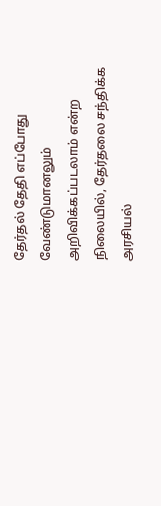தேர்தல் தேதி எப்போது வேண்டுமானலும் அறிவிக்கப்படலாம் என்ற நிலையில், தேர்தலை சந்திக்க அரசியல்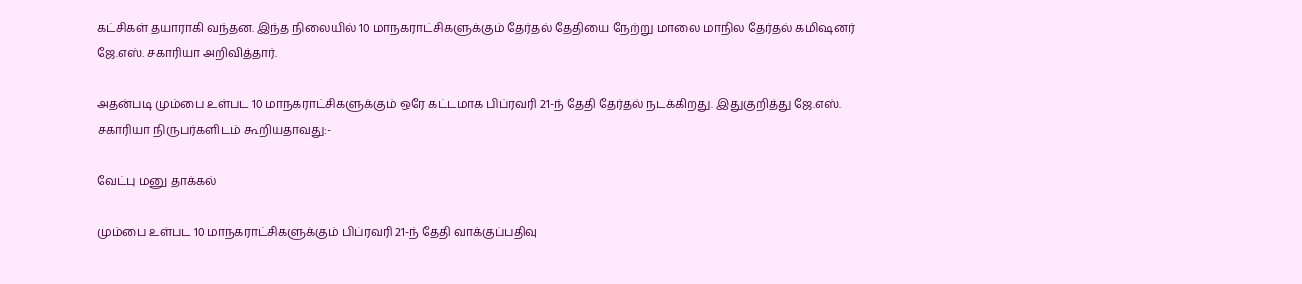கட்சிகள் தயாராகி வந்தன. இந்த நிலையில் 10 மாநகராட்சிகளுக்கும் தேர்தல் தேதியை நேற்று மாலை மாநில தேர்தல் கமிஷனர் ஜே.எஸ். சகாரியா அறிவித்தார்.

அதன்படி மும்பை உள்பட 10 மாநகராட்சிகளுக்கும் ஒரே கட்டமாக பிப்ரவரி 21-ந் தேதி தேர்தல் நடக்கிறது. இதுகுறித்து ஜே.எஸ். சகாரியா நிருபர்களிடம் கூறியதாவது:-

வேட்பு மனு தாக்கல்

மும்பை உள்பட 10 மாநகராட்சிகளுக்கும் பிப்ரவரி 21-ந் தேதி வாக்குப்பதிவு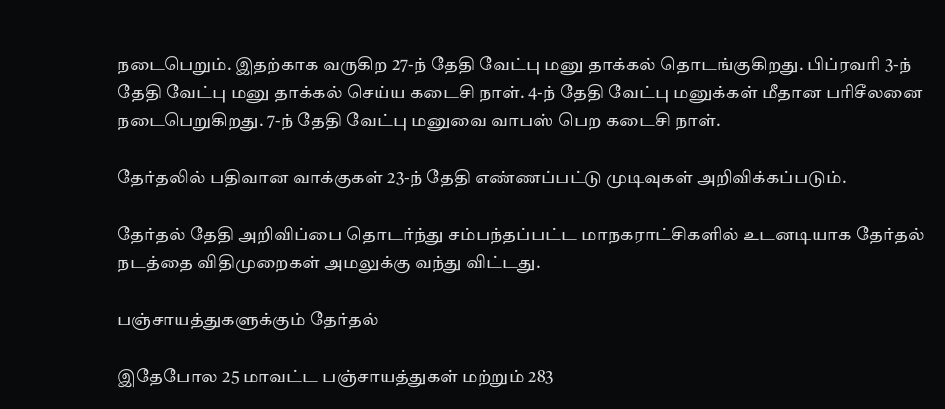நடைபெறும். இதற்காக வருகிற 27-ந் தேதி வேட்பு மனு தாக்கல் தொடங்குகிறது. பிப்ரவரி 3-ந் தேதி வேட்பு மனு தாக்கல் செய்ய கடைசி நாள். 4-ந் தேதி வேட்பு மனுக்கள் மீதான பரிசீலனை நடைபெறுகிறது. 7-ந் தேதி வேட்பு மனுவை வாபஸ் பெற கடைசி நாள்.

தேர்தலில் பதிவான வாக்குகள் 23-ந் தேதி எண்ணப்பட்டு முடிவுகள் அறிவிக்கப்படும்.

தேர்தல் தேதி அறிவிப்பை தொடர்ந்து சம்பந்தப்பட்ட மாநகராட்சிகளில் உடனடியாக தேர்தல் நடத்தை விதிமுறைகள் அமலுக்கு வந்து விட்டது.

பஞ்சாயத்துகளுக்கும் தேர்தல்

இதேபோல 25 மாவட்ட பஞ்சாயத்துகள் மற்றும் 283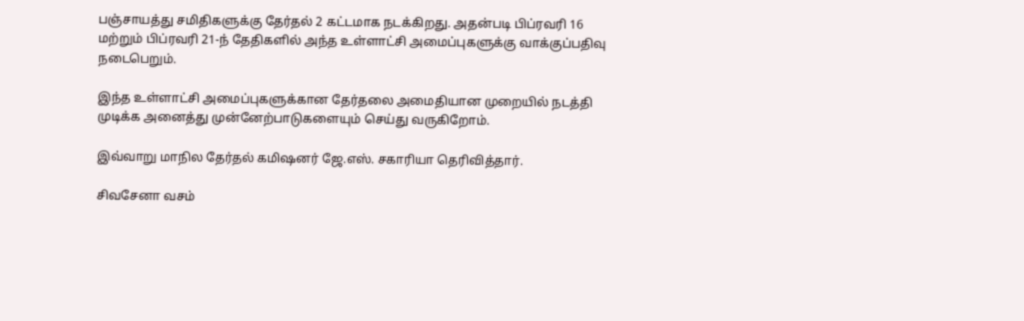பஞ்சாயத்து சமிதிகளுக்கு தேர்தல் 2 கட்டமாக நடக்கிறது. அதன்படி பிப்ரவரி 16 மற்றும் பிப்ரவரி 21-ந் தேதிகளில் அந்த உள்ளாட்சி அமைப்புகளுக்கு வாக்குப்பதிவு நடைபெறும்.

இந்த உள்ளாட்சி அமைப்புகளுக்கான தேர்தலை அமைதியான முறையில் நடத்தி முடிக்க அனைத்து முன்னேற்பாடுகளையும் செய்து வருகிறோம்.

இவ்வாறு மாநில தேர்தல் கமிஷனர் ஜே.எஸ். சகாரியா தெரிவித்தார்.

சிவசேனா வசம்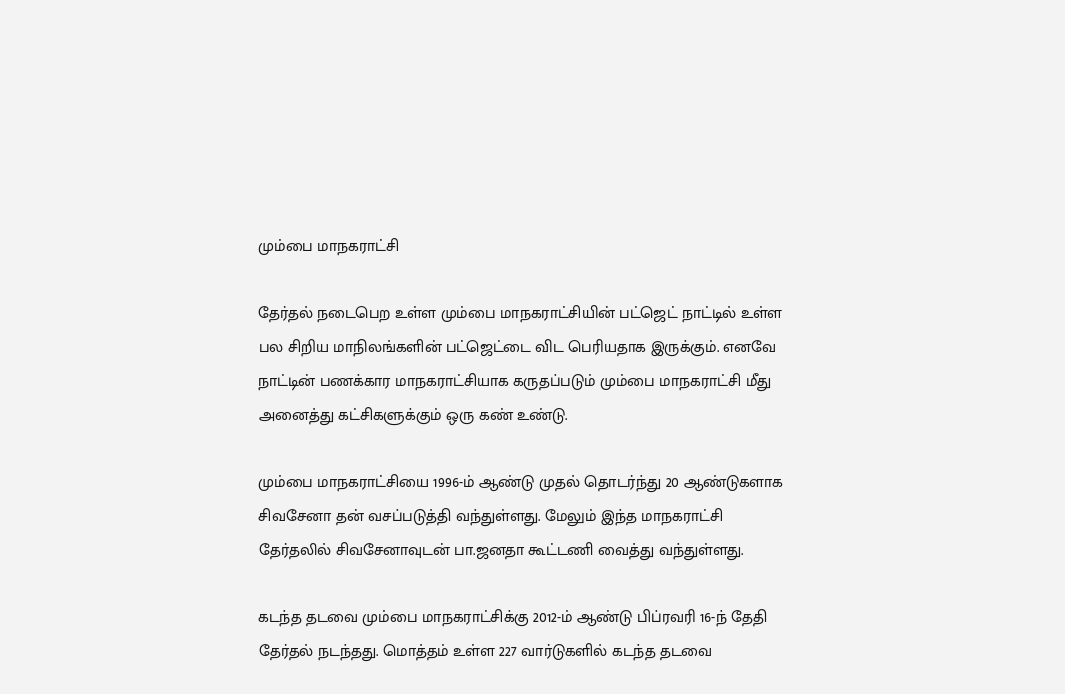மும்பை மாநகராட்சி

தேர்தல் நடைபெற உள்ள மும்பை மாநகராட்சியின் பட்ஜெட் நாட்டில் உள்ள பல சிறிய மாநிலங்களின் பட்ஜெட்டை விட பெரியதாக இருக்கும். எனவே நாட்டின் பணக்கார மாநகராட்சியாக கருதப்படும் மும்பை மாநகராட்சி மீது அனைத்து கட்சிகளுக்கும் ஒரு கண் உண்டு.

மும்பை மாநகராட்சியை 1996-ம் ஆண்டு முதல் தொடர்ந்து 20 ஆண்டுகளாக சிவசேனா தன் வசப்படுத்தி வந்துள்ளது. மேலும் இந்த மாநகராட்சி தேர்தலில் சிவசேனாவுடன் பா.ஜனதா கூட்டணி வைத்து வந்துள்ளது.

கடந்த தடவை மும்பை மாநகராட்சிக்கு 2012-ம் ஆண்டு பிப்ரவரி 16-ந் தேதி தேர்தல் நடந்தது. மொத்தம் உள்ள 227 வார்டுகளில் கடந்த தடவை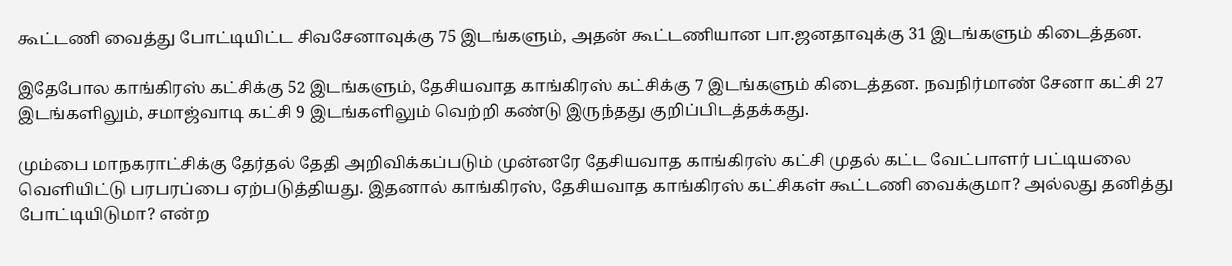கூட்டணி வைத்து போட்டியிட்ட சிவசேனாவுக்கு 75 இடங்களும், அதன் கூட்டணியான பா.ஜனதாவுக்கு 31 இடங்களும் கிடைத்தன.

இதேபோல காங்கிரஸ் கட்சிக்கு 52 இடங்களும், தேசியவாத காங்கிரஸ் கட்சிக்கு 7 இடங்களும் கிடைத்தன. நவநிர்மாண் சேனா கட்சி 27 இடங்களிலும், சமாஜ்வாடி கட்சி 9 இடங்களிலும் வெற்றி கண்டு இருந்தது குறிப்பிடத்தக்கது.

மும்பை மாநகராட்சிக்கு தேர்தல் தேதி அறிவிக்கப்படும் முன்னரே தேசியவாத காங்கிரஸ் கட்சி முதல் கட்ட வேட்பாளர் பட்டியலை வெளியிட்டு பரபரப்பை ஏற்படுத்தியது. இதனால் காங்கிரஸ், தேசியவாத காங்கிரஸ் கட்சிகள் கூட்டணி வைக்குமா? அல்லது தனித்து போட்டியிடுமா? என்ற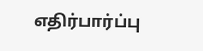எதிர்பார்ப்பு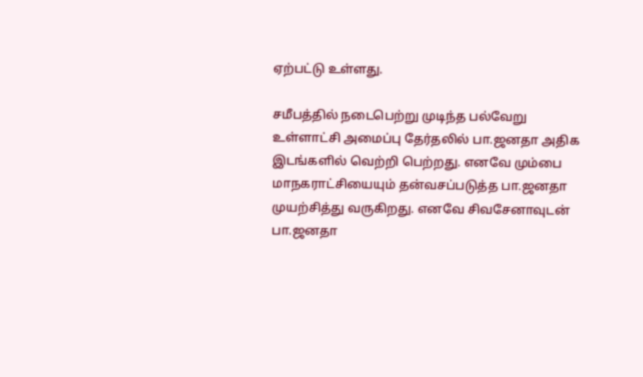ஏற்பட்டு உள்ளது.

சமீபத்தில் நடைபெற்று முடிந்த பல்வேறு உள்ளாட்சி அமைப்பு தேர்தலில் பா.ஜனதா அதிக இடங்களில் வெற்றி பெற்றது. எனவே மும்பை மாநகராட்சியையும் தன்வசப்படுத்த பா.ஜனதா முயற்சித்து வருகிறது. எனவே சிவசேனாவுடன் பா.ஜனதா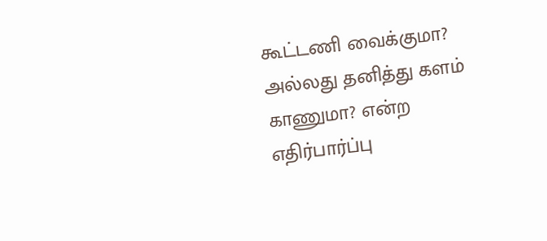கூட்டணி வைக்குமா? அல்லது தனித்து களம் காணுமா? என்ற எதிர்பார்ப்பு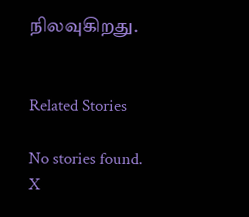நிலவுகிறது.


Related Stories

No stories found.
X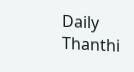Daily Thanthi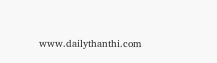www.dailythanthi.com